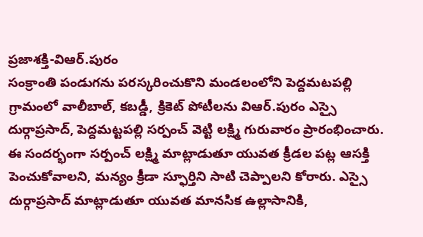ప్రజాశక్తి-విఆర్.పురం
సంక్రాంతి పండుగను పరస్కరించుకొని మండలంలోని పెద్దమటపల్లి గ్రామంలో వాలీబాల్, కబడ్డీ, క్రికెట్ పోటీలను విఆర్.పురం ఎస్సై దుర్గాప్రసాద్, పెద్దమట్టపల్లి సర్పంచ్ వెట్టి లక్ష్మి గురువారం ప్రారంభించారు. ఈ సందర్భంగా సర్పంచ్ లక్ష్మి మాట్లాడుతూ యువత క్రీడల పట్ల ఆసక్తి పెంచుకోవాలని, మన్యం క్రీడా స్ఫూర్తిని సాటి చెప్పాలని కోరారు. ఎస్సై దుర్గాప్రసాద్ మాట్లాడుతూ యువత మానసిక ఉల్లాసానికి,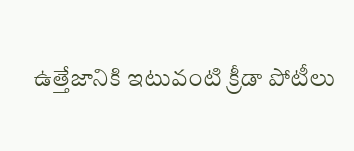ఉత్తేజానికి ఇటువంటి క్రీడా పోటీలు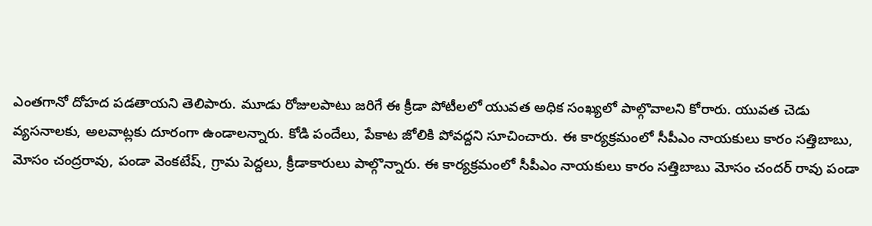ఎంతగానో దోహద పడతాయని తెలిపారు. మూడు రోజులపాటు జరిగే ఈ క్రీడా పోటీలలో యువత అధిక సంఖ్యలో పాల్గొవాలని కోరారు. యువత చెడు వ్యసనాలకు, అలవాట్లకు దూరంగా ఉండాలన్నారు. కోడి పందేలు, పేకాట జోలికి పోవద్దని సూచించారు. ఈ కార్యక్రమంలో సీపీఎం నాయకులు కారం సత్తిబాబు, మోసం చంద్రరావు, పండా వెంకటేష్, గ్రామ పెద్దలు, క్రీడాకారులు పాల్గొన్నారు. ఈ కార్యక్రమంలో సీపీఎం నాయకులు కారం సత్తిబాబు మోసం చందర్ రావు పండా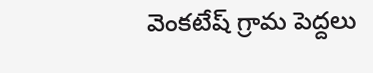వెంకటేష్ గ్రామ పెద్దలు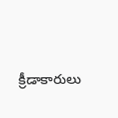క్రీడాకారులు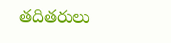తదితరులు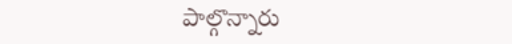పాల్గొన్నారు